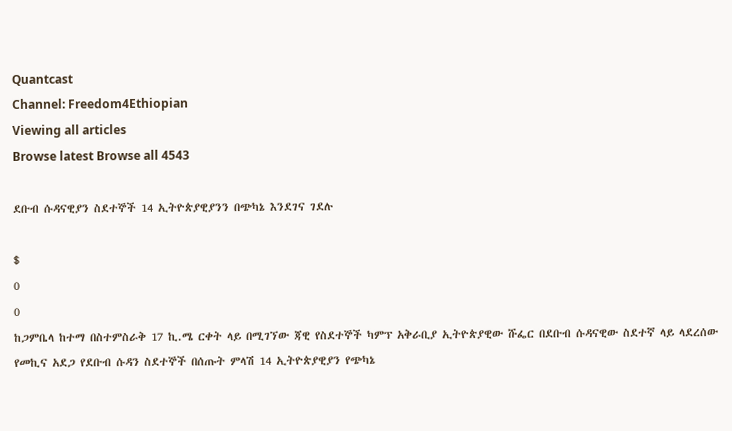Quantcast
Channel: Freedom4Ethiopian
Viewing all articles
Browse latest Browse all 4543

ደቡብ ሱዳናዊያን ስደተኞች 14 ኢትዮጵያዊያንን በጭካኔ እንደገና ገደሉ

$
0
0
ከጋምቤላ ከተማ በስተምስራቅ 17 ኪ.ሜ ርቀት ላይ በሚገኘው ጃዊ የስደተኞች ካምፕ አቅራቢያ ኢትዮጵያዊው ሹፌር በደቡብ ሱዳናዊው ስደተኛ ላይ ላደረሰው የመኪና አደጋ የደቡብ ሱዳን ስደተኞች በሰጡት ምላሽ 14 ኢትዮጵያዊያን የጭካኔ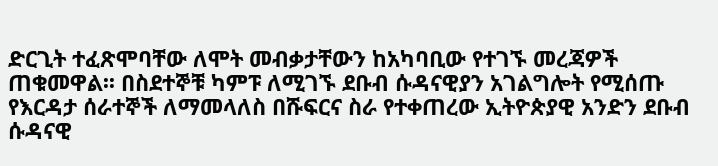ድርጊት ተፈጽሞባቸው ለሞት መብቃታቸውን ከአካባቢው የተገኙ መረጃዎች ጠቁመዋል፡፡ በስደተኞቹ ካምፑ ለሚገኙ ደቡብ ሱዳናዊያን አገልግሎት የሚሰጡ የእርዳታ ሰራተኞች ለማመላለስ በሹፍርና ስራ የተቀጠረው ኢትዮጵያዊ አንድን ደቡብ ሱዳናዊ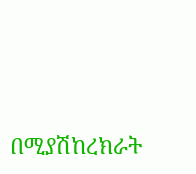በሚያሽከረክራት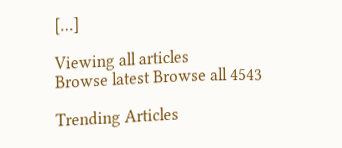[…]

Viewing all articles
Browse latest Browse all 4543

Trending Articles